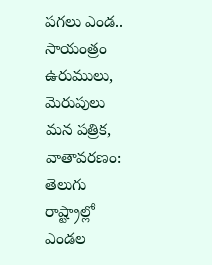పగలు ఎండ.. సాయంత్రం ఉరుములు, మెరుపులు
మన పత్రిక, వాతావరణం: తెలుగు రాష్ట్రాల్లో ఎండల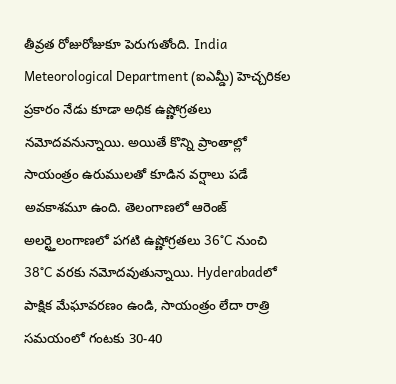తీవ్రత రోజురోజుకూ పెరుగుతోంది. India Meteorological Department (ఐఎమ్డీ) హెచ్చరికల ప్రకారం నేడు కూడా అధిక ఉష్ణోగ్రతలు నమోదవనున్నాయి. అయితే కొన్ని ప్రాంతాల్లో సాయంత్రం ఉరుములతో కూడిన వర్షాలు పడే అవకాశమూ ఉంది. తెలంగాణలో ఆరెంజ్ అలర్ట్తెలంగాణలో పగటి ఉష్ణోగ్రతలు 36°C నుంచి 38°C వరకు నమోదవుతున్నాయి. Hyderabadలో పాక్షిక మేఘావరణం ఉండి, సాయంత్రం లేదా రాత్రి సమయంలో గంటకు 30-40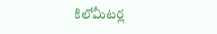కిలోమీటర్ల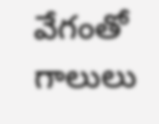వేగంతో గాలులు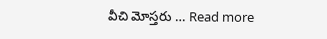వీచి మోస్తరు … Read more